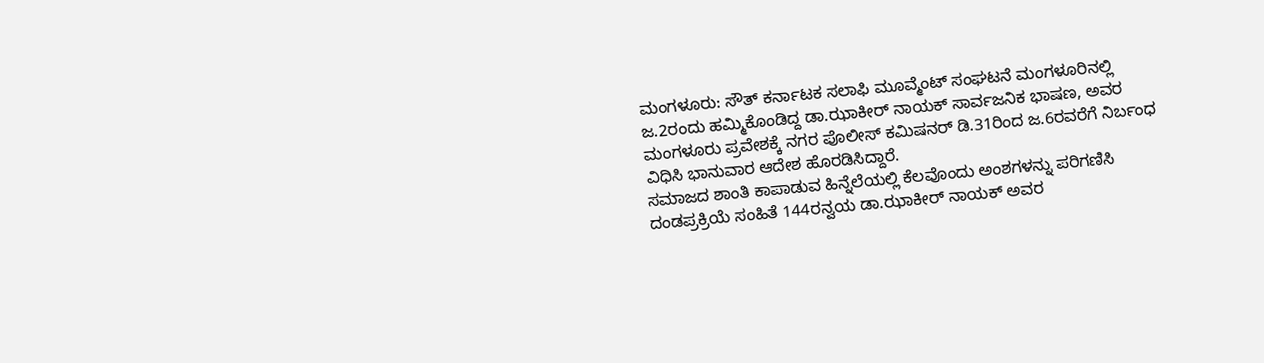ಮಂಗಳೂರು: ಸೌತ್ ಕರ್ನಾಟಕ ಸಲಾಫಿ ಮೂವ್ಮೆಂಟ್ ಸಂಘಟನೆ ಮಂಗಳೂರಿನಲ್ಲಿ ಜ.2ರಂದು ಹಮ್ಮಿಕೊಂಡಿದ್ದ ಡಾ.ಝಾಕೀರ್ ನಾಯಕ್ ಸಾರ್ವಜನಿಕ ಭಾಷಣ, ಅವರ ಮಂಗಳೂರು ಪ್ರವೇಶಕ್ಕೆ ನಗರ ಪೊಲೀಸ್ ಕಮಿಷನರ್ ಡಿ.31ರಿಂದ ಜ.6ರವರೆಗೆ ನಿರ್ಬಂಧ ವಿಧಿಸಿ ಭಾನುವಾರ ಆದೇಶ ಹೊರಡಿಸಿದ್ದಾರೆ.
ಸಮಾಜದ ಶಾಂತಿ ಕಾಪಾಡುವ ಹಿನ್ನೆಲೆಯಲ್ಲಿ ಕೆಲವೊಂದು ಅಂಶಗಳನ್ನು ಪರಿಗಣಿಸಿ ದಂಡಪ್ರಕ್ರಿಯೆ ಸಂಹಿತೆ 144ರನ್ವಯ ಡಾ.ಝಾಕೀರ್ ನಾಯಕ್ ಅವರ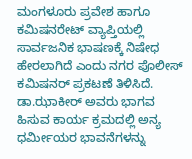ಮಂಗಳೂರು ಪ್ರವೇಶ ಹಾಗೂ ಕಮಿಷನರೇಟ್ ವ್ಯಾಪ್ತಿಯಲ್ಲಿ ಸಾರ್ವಜನಿಕ ಭಾಷಣಕ್ಕೆ ನಿಷೇಧ ಹೇರಲಾಗಿದೆ ಎಂದು ನಗರ ಪೊಲೀಸ್ ಕಮಿಷನರ್ ಪ್ರಕಟಣೆ ತಿಳಿಸಿದೆ.
ಡಾ.ಝಾಕೀರ್ ಅವರು ಭಾಗವ ಹಿಸುವ ಕಾರ್ಯ ಕ್ರಮದಲ್ಲಿ ಅನ್ಯ ಧರ್ಮೀಯರ ಭಾವನೆಗಳನ್ನು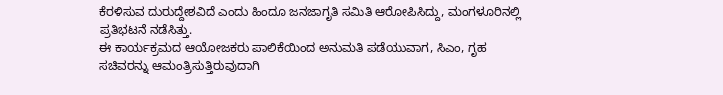ಕೆರಳಿಸುವ ದುರುದ್ದೇಶವಿದೆ ಎಂದು ಹಿಂದೂ ಜನಜಾಗೃತಿ ಸಮಿತಿ ಆರೋಪಿಸಿದ್ದು, ಮಂಗಳೂರಿನಲ್ಲಿ ಪ್ರತಿಭಟನೆ ನಡೆಸಿತ್ತು.
ಈ ಕಾರ್ಯಕ್ರಮದ ಆಯೋಜಕರು ಪಾಲಿಕೆಯಿಂದ ಅನುಮತಿ ಪಡೆಯುವಾಗ, ಸಿಎಂ, ಗೃಹ ಸಚಿವರನ್ನು ಆಮಂತ್ರಿಸುತ್ತಿರುವುದಾಗಿ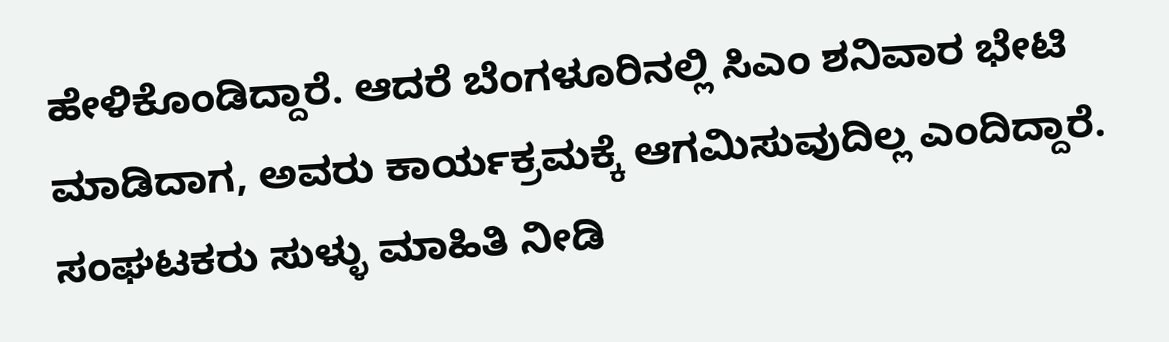ಹೇಳಿಕೊಂಡಿದ್ದಾರೆ. ಆದರೆ ಬೆಂಗಳೂರಿನಲ್ಲಿ ಸಿಎಂ ಶನಿವಾರ ಭೇಟಿ ಮಾಡಿದಾಗ, ಅವರು ಕಾರ್ಯಕ್ರಮಕ್ಕೆ ಆಗಮಿಸುವುದಿಲ್ಲ ಎಂದಿದ್ದಾರೆ. ಸಂಘಟಕರು ಸುಳ್ಳು ಮಾಹಿತಿ ನೀಡಿ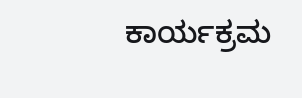ಕಾರ್ಯಕ್ರಮ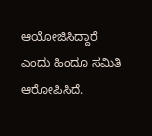ಆಯೋಜಿಸಿದ್ದಾರೆ ಎಂದು ಹಿಂದೂ ಸಮಿತಿ ಆರೋಪಿಸಿದೆ.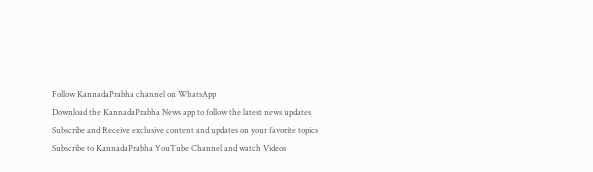Follow KannadaPrabha channel on WhatsApp
Download the KannadaPrabha News app to follow the latest news updates
Subscribe and Receive exclusive content and updates on your favorite topics
Subscribe to KannadaPrabha YouTube Channel and watch Videos